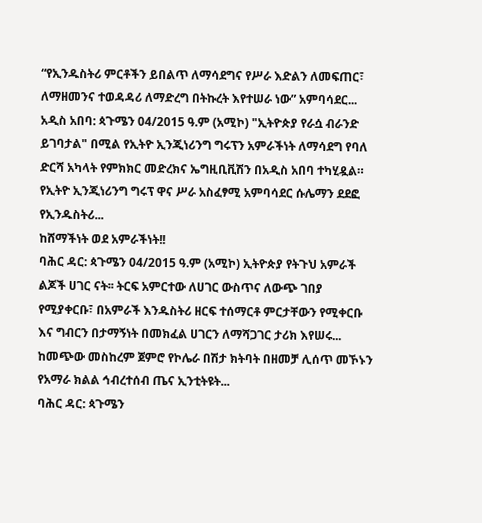“የኢንዱስትሪ ምርቶችን ይበልጥ ለማሳደግና የሥራ እድልን ለመፍጠር፣ ለማዘመንና ተወዳዳሪ ለማድረግ በትኩረት እየተሠራ ነው” አምባሳደር...
አዲስ አበባ: ጳጉሜን 04/2015 ዓ.ም (አሚኮ) "ኢትዮጵያ የራሷ ብራንድ ይገባታል" በሚል የኢትዮ ኢንጂነሪንግ ግሩፕን አምራችነት ለማሳደግ የባለ ድርሻ አካላት የምክክር መድረክና ኤግዚቢቪሽን በአዲስ አበባ ተካሂዷል።
የኢትዮ ኢንጂነሪንግ ግሩፕ ዋና ሥራ አስፈፃሚ አምባሳደር ሱሌማን ደደፎ
የኢንዱስትሪ...
ከሸማችነት ወደ አምራችነት!!
ባሕር ዳር: ጳጉሜን 04/2015 ዓ.ም (አሚኮ) ኢትዮጵያ የትጉህ አምራች ልጆች ሀገር ናት፡፡ ትርፍ አምርተው ለሀገር ውስጥና ለውጭ ገበያ የሚያቀርቡ፣ በአምራች እንዱስትሪ ዘርፍ ተሰማርቶ ምርታቸውን የሚቀርቡ እና ግብርን በታማኝነት በመክፈል ሀገርን ለማሻጋገር ታሪክ እየሠሩ...
ከመጭው መስከረም ጀምሮ የኮሌራ በሽታ ክትባት በዘመቻ ሊሰጥ መኾኑን የአማራ ክልል ኅብረተሰብ ጤና ኢንቲትዩት...
ባሕር ዳር: ጳጉሜን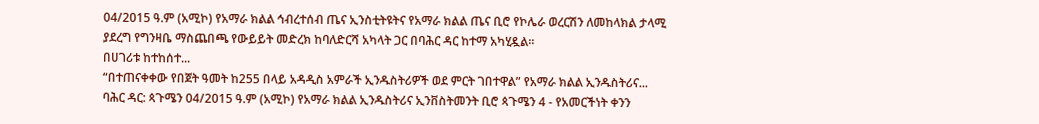04/2015 ዓ.ም (አሚኮ) የአማራ ክልል ኅብረተሰብ ጤና ኢንስቲትዩትና የአማራ ክልል ጤና ቢሮ የኮሌራ ወረርሽን ለመከላክል ታላሚ ያደረግ የግንዛቤ ማስጨበጫ የውይይት መድረክ ከባለድርሻ አካላት ጋር በባሕር ዳር ከተማ አካሂዷል፡፡
በሀገሪቱ ከተከሰተ...
“በተጠናቀቀው የበጀት ዓመት ከ255 በላይ አዳዲስ አምራች ኢንዱስትሪዎች ወደ ምርት ገበተዋል” የአማራ ክልል ኢንዱስትሪና...
ባሕር ዳር: ጳጉሜን 04/2015 ዓ.ም (አሚኮ) የአማራ ክልል ኢንዱስትሪና ኢንቨስትመንት ቢሮ ጳጉሜን 4 - የአመርችነት ቀንን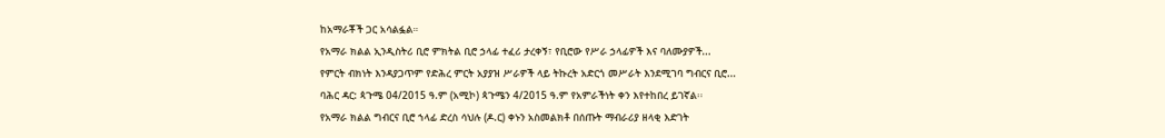ከአማራቾች ጋር አሳልፏል።
የአማራ ክልል ኢንዲስትሪ ቢሮ ምክትል ቢሮ ኃላፊ ተፈሪ ታረቀኝ፣ የቢሮው የሥራ ኃላፊዎች እና ባለሙያዎች...
የምርት ብክነት እንዳያጋጥም የድሕረ ምርት አያያዝ ሥራዎች ላይ ትኩረት አድርጎ መሥራት እንደሚገባ ግብርና ቢሮ...
ባሕር ዳር: ጳጉሜ 04/2015 ዓ.ም (አሚኮ) ጳጉሜን 4/2015 ዓ.ም የአምራችነት ቀን እየተከበረ ይገኛል፡፡
የአማራ ክልል ግብርና ቢሮ ኀላፊ ድረስ ሳህሉ (ዶ.ር) ቀኑን አስመልክቶ በሰጡት ማብራሪያ ዘላቂ እድገት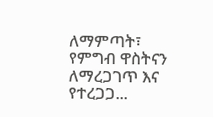ለማምጣት፣ የምግብ ዋስትናን ለማረጋገጥ እና የተረጋጋ...